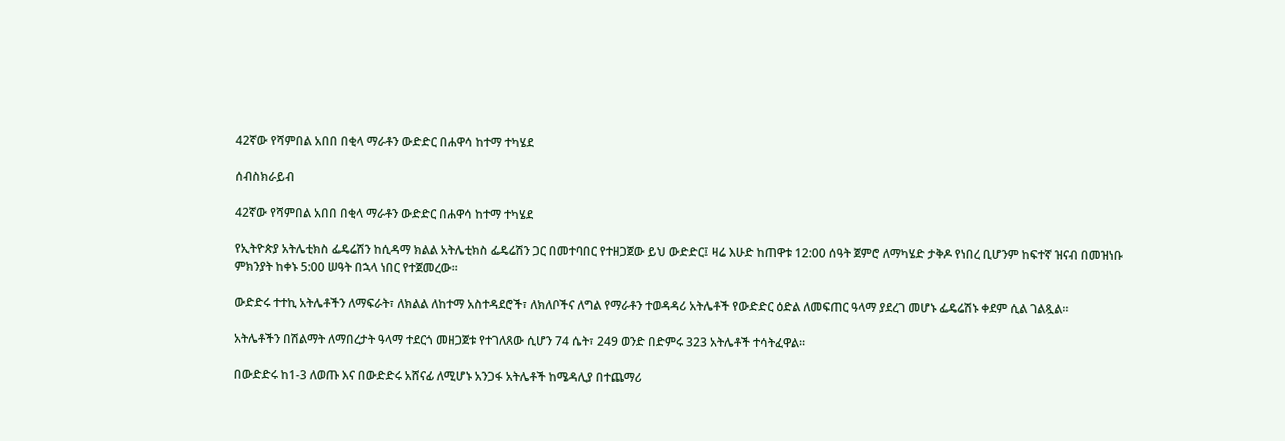42ኛው የሻምበል አበበ በቂላ ማራቶን ውድድር በሐዋሳ ከተማ ተካሄደ

ሰብስክራይብ

42ኛው የሻምበል አበበ በቂላ ማራቶን ውድድር በሐዋሳ ከተማ ተካሄደ

የኢትዮጵያ አትሌቲክስ ፌዴሬሽን ከሲዳማ ክልል አትሌቲክስ ፌዴሬሽን ጋር በመተባበር የተዘጋጀው ይህ ውድድር፤ ዛሬ እሁድ ከጠዋቱ 12:00 ሰዓት ጀምሮ ለማካሄድ ታቅዶ የነበረ ቢሆንም ከፍተኛ ዝናብ በመዝነቡ ምክንያት ከቀኑ 5:00 ሠዓት በኋላ ነበር የተጀመረው፡፡

ውድድሩ ተተኪ አትሌቶችን ለማፍራት፣ ለክልል ለከተማ አስተዳደሮች፣ ለክለቦችና ለግል የማራቶን ተወዳዳሪ አትሌቶች የውድድር ዕድል ለመፍጠር ዓላማ ያደረገ መሆኑ ፌዴሬሽኑ ቀደም ሲል ገልጿል።

አትሌቶችን በሽልማት ለማበረታት ዓላማ ተደርጎ መዘጋጀቱ የተገለጸው ሲሆን 74 ሴት፣ 249 ወንድ በድምሩ 323 አትሌቶች ተሳትፈዋል።

በውድድሩ ከ1-3 ለወጡ እና በውድድሩ አሸናፊ ለሚሆኑ አንጋፋ አትሌቶች ከሜዳሊያ በተጨማሪ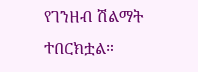የገንዘብ ሽልማት ተበርክቷል።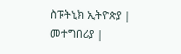ስፑትኒክ ኢትዮጵያ | መተግበሪያ |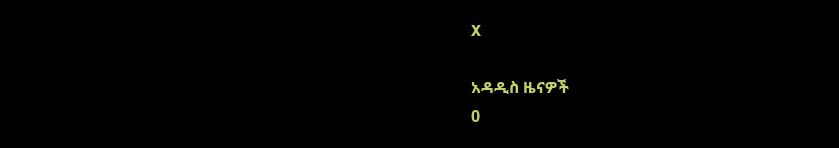X

አዳዲስ ዜናዎች
0